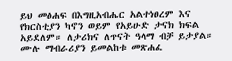ይህ መፅሐፍ በእግዚአብሔር አልተነፀረም እና የክርስቲያን ካኖን ወይም የአይሁድ ታናክ ክፍል አይደለም። ለታሪክና ለጥናት ዓላማ ብቻ ይታያል። ሙሉ ማብራሪያን ይመልከቱ መጽሐፈ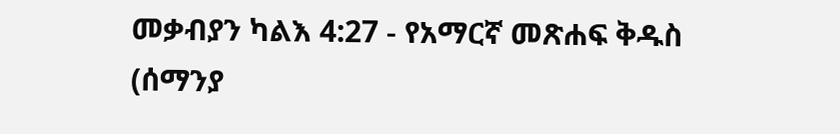መቃብያን ካልእ 4:27 - የአማርኛ መጽሐፍ ቅዱስ (ሰማንያ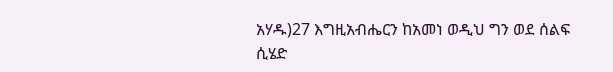አሃዱ)27 እግዚአብሔርን ከአመነ ወዲህ ግን ወደ ሰልፍ ሲሄድ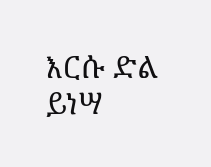እርሱ ድል ይነሣ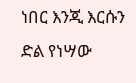ነበር እንጂ እርሱን ድል የነሣው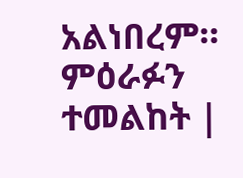አልነበረም። ምዕራፉን ተመልከት |